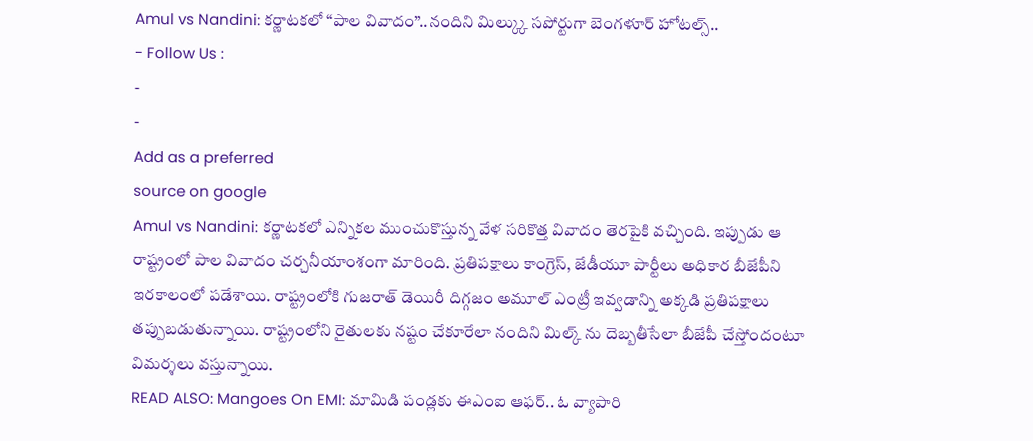Amul vs Nandini: కర్ణాటకలో “పాల వివాదం”..నందిని మిల్క్కు సపోర్టుగా బెంగళూర్ హోటల్స్..
- Follow Us :
-
-
Add as a preferred
source on google
Amul vs Nandini: కర్ణాటకలో ఎన్నికల ముంచుకొస్తున్న వేళ సరికొత్త వివాదం తెరపైకి వచ్చింది. ఇప్పుడు ఆ రాష్ట్రంలో పాల వివాదం చర్చనీయాంశంగా మారింది. ప్రతిపక్షాలు కాంగ్రెస్, జేడీయూ పార్టీలు అధికార బీజేపీని ఇరకాలంలో పడేశాయి. రాష్ట్రంలోకి గుజరాత్ డెయిరీ దిగ్గజం అమూల్ ఎంట్రీ ఇవ్వడాన్ని అక్కడి ప్రతిపక్షాలు తప్పుబడుతున్నాయి. రాష్ట్రంలోని రైతులకు నష్టం చేకూరేలా నందిని మిల్క్ ను దెబ్బతీసేలా బీజేపీ చేస్తోందంటూ విమర్శలు వస్తున్నాయి.
READ ALSO: Mangoes On EMI: మామిడి పండ్లకు ఈఎంఐ ఆఫర్.. ఓ వ్యాపారి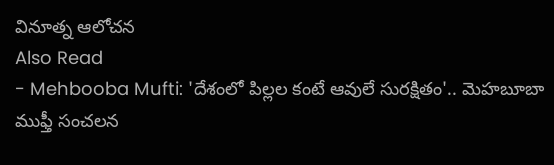వినూత్న ఆలోచన
Also Read
- Mehbooba Mufti: 'దేశంలో పిల్లల కంటే ఆవులే సురక్షితం'.. మెహబూబా ముఫ్తీ సంచలన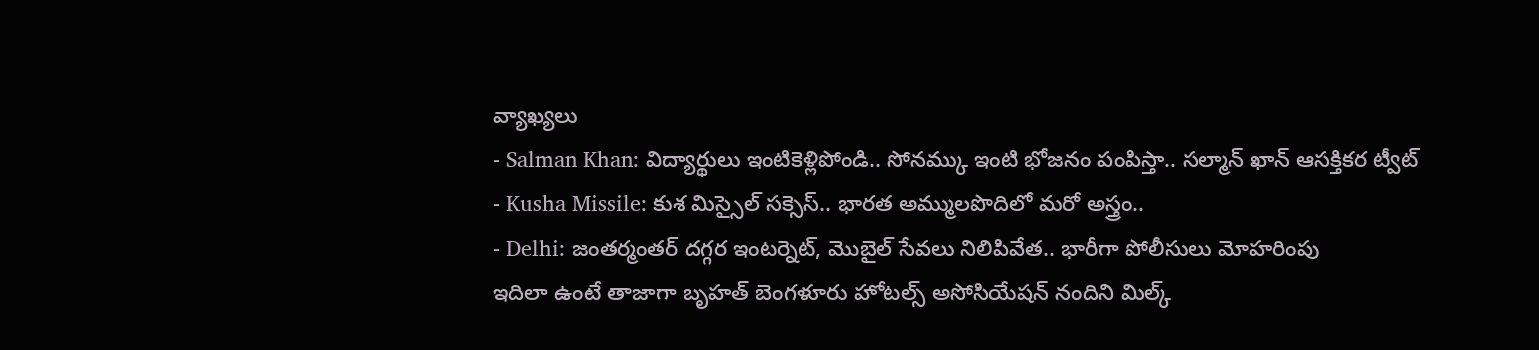వ్యాఖ్యలు
- Salman Khan: విద్యార్థులు ఇంటికెళ్లిపోండి.. సోనమ్కు ఇంటి భోజనం పంపిస్తా.. సల్మాన్ ఖాన్ ఆసక్తికర ట్వీట్
- Kusha Missile: కుశ మిస్సైల్ సక్సెస్.. భారత అమ్ములపొదిలో మరో అస్త్రం..
- Delhi: జంతర్మంతర్ దగ్గర ఇంటర్నెట్, మొబైల్ సేవలు నిలిపివేత.. భారీగా పోలీసులు మోహరింపు
ఇదిలా ఉంటే తాజాగా బృహత్ బెంగళూరు హోటల్స్ అసోసియేషన్ నందిని మిల్క్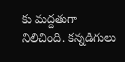కు మద్దతుగా నిలిచింది. కన్నడిగులు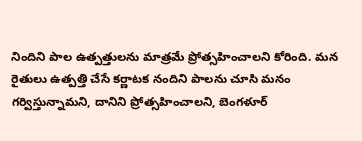నిందిని పాల ఉత్పత్తులను మాత్రమే ప్రోత్సహించాలని కోరింది. మన రైతులు ఉత్పత్తి చేసే కర్ణాటక నందిని పాలను చూసి మనం గర్విస్తున్నామని, దానిని ప్రోత్సహించాలని, బెంగళూర్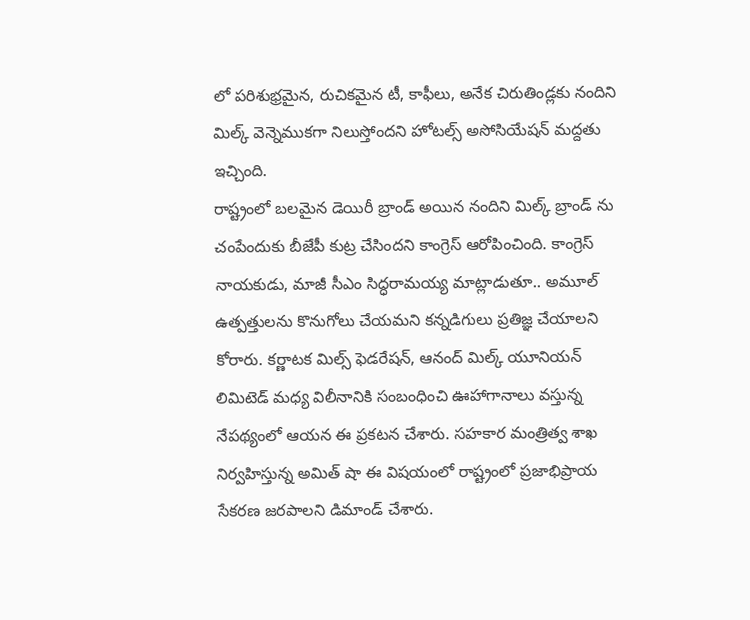లో పరిశుభ్రమైన, రుచికమైన టీ, కాఫీలు, అనేక చిరుతిండ్లకు నందిని మిల్క్ వెన్నెముకగా నిలుస్తోందని హోటల్స్ అసోసియేషన్ మద్దతు ఇచ్చింది.
రాష్ట్రంలో బలమైన డెయిరీ బ్రాండ్ అయిన నందిని మిల్క్ బ్రాండ్ ను చంపేందుకు బీజేపీ కుట్ర చేసిందని కాంగ్రెస్ ఆరోపించింది. కాంగ్రెస్ నాయకుడు, మాజీ సీఎం సిద్ధరామయ్య మాట్లాడుతూ.. అమూల్ ఉత్పత్తులను కొనుగోలు చేయమని కన్నడిగులు ప్రతిజ్ఞ చేయాలని కోరారు. కర్ణాటక మిల్స్ ఫెడరేషన్, ఆనంద్ మిల్క్ యూనియన్ లిమిటెడ్ మధ్య విలీనానికి సంబంధించి ఊహాగానాలు వస్తున్న నేపథ్యంలో ఆయన ఈ ప్రకటన చేశారు. సహకార మంత్రిత్వ శాఖ నిర్వహిస్తున్న అమిత్ షా ఈ విషయంలో రాష్ట్రంలో ప్రజాభిప్రాయ సేకరణ జరపాలని డిమాండ్ చేశారు.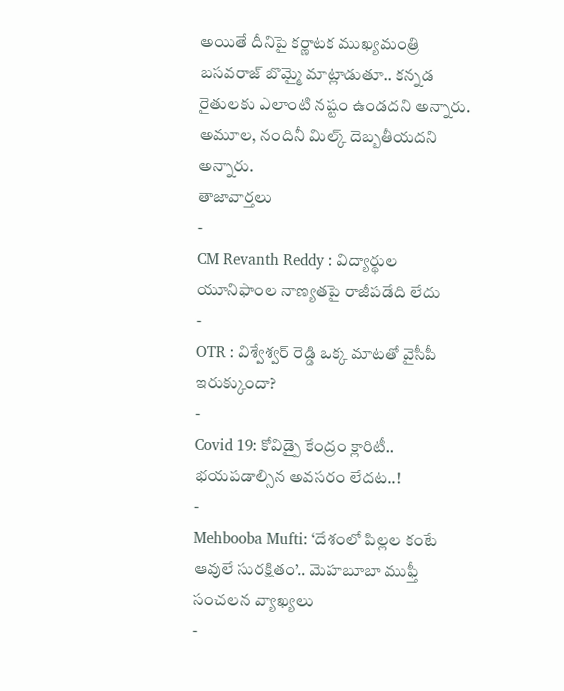అయితే దీనిపై కర్ణాటక ముఖ్యమంత్రి బసవరాజ్ బొమ్మై మాట్లాడుతూ.. కన్నడ రైతులకు ఎలాంటి నష్టం ఉండదని అన్నారు. అమూల, నందినీ మిల్క్ దెబ్బతీయదని అన్నారు.
తాజావార్తలు
-
CM Revanth Reddy : విద్యార్థుల యూనిఫాంల నాణ్యతపై రాజీపడేది లేదు
-
OTR : విశ్వేశ్వర్ రెడ్డి ఒక్క మాటతో వైసీపీ ఇరుక్కుందా?
-
Covid 19: కోవిడ్పై కేంద్రం క్లారిటీ.. భయపడాల్సిన అవసరం లేదట..!
-
Mehbooba Mufti: ‘దేశంలో పిల్లల కంటే ఆవులే సురక్షితం’.. మెహబూబా ముఫ్తీ సంచలన వ్యాఖ్యలు
-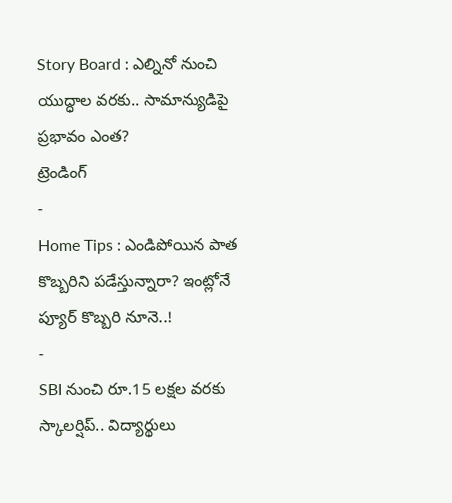Story Board : ఎల్నినో నుంచి యుద్ధాల వరకు.. సామాన్యుడిపై ప్రభావం ఎంత?
ట్రెండింగ్
-
Home Tips : ఎండిపోయిన పాత కొబ్బరిని పడేస్తున్నారా? ఇంట్లోనే ప్యూర్ కొబ్బరి నూనె..!
-
SBI నుంచి రూ.15 లక్షల వరకు స్కాలర్షిప్.. విద్యార్థులు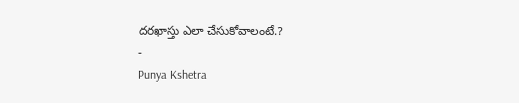దరఖాస్తు ఎలా చేసుకోవాలంటే.?
-
Punya Kshetra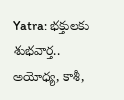Yatra: భక్తులకు శుభవార్త.. అయోధ్య, కాశీ,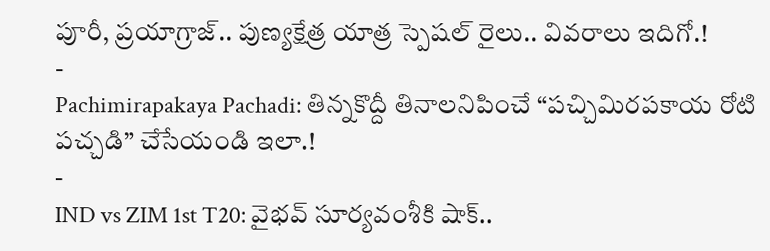పూరీ, ప్రయాగ్రాజ్.. పుణ్యక్షేత్ర యాత్ర స్పెషల్ రైలు.. వివరాలు ఇదిగో.!
-
Pachimirapakaya Pachadi: తిన్నకొద్దీ తినాలనిపించే “పచ్చిమిరపకాయ రోటి పచ్చడి” చేసేయండి ఇలా.!
-
IND vs ZIM 1st T20: వైభవ్ సూర్యవంశీకి షాక్..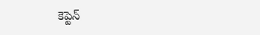కెప్టెన్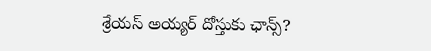శ్రేయస్ అయ్యర్ దోస్తుకు ఛాన్స్?